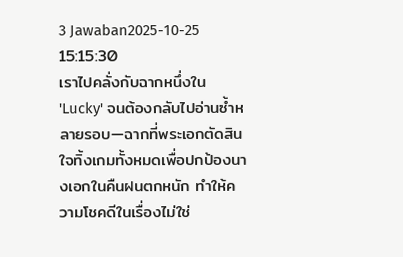3 Jawaban2025-10-25 15:15:30
เราไปคลั่งกับฉากหนึ่งใน 'Lucky' จนต้องกลับไปอ่านซ้ำหลายรอบ—ฉากที่พระเอกตัดสินใจทิ้งเกมทั้งหมดเพื่อปกป้องนางเอกในคืนฝนตกหนัก ทำให้ความโชคดีในเรื่องไม่ใช่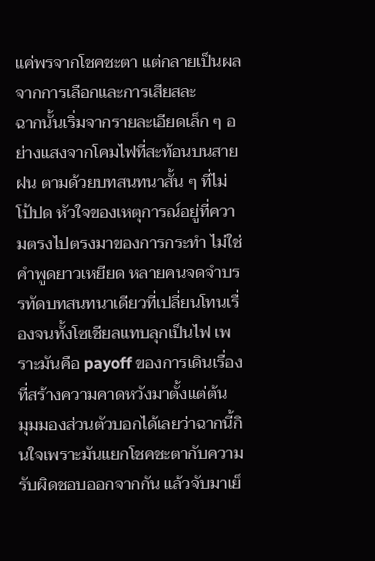แค่พรจากโชคชะตา แต่กลายเป็นผลจากการเลือกและการเสียสละ
ฉากนั้นเริ่มจากรายละเอียดเล็ก ๆ อย่างแสงจากโคมไฟที่สะท้อนบนสายฝน ตามด้วยบทสนทนาสั้น ๆ ที่ไม่โป้ปด หัวใจของเหตุการณ์อยู่ที่ความตรงไปตรงมาของการกระทำ ไม่ใช่คำพูดยาวเหยียด หลายคนจดจำบรรทัดบทสนทนาเดียวที่เปลี่ยนโทนเรื่องจนทั้งโซเชียลแทบลุกเป็นไฟ เพราะมันคือ payoff ของการเดินเรื่องที่สร้างความคาดหวังมาตั้งแต่ต้น
มุมมองส่วนตัวบอกได้เลยว่าฉากนี้กินใจเพราะมันแยกโชคชะตากับความรับผิดชอบออกจากกัน แล้วจับมาเย็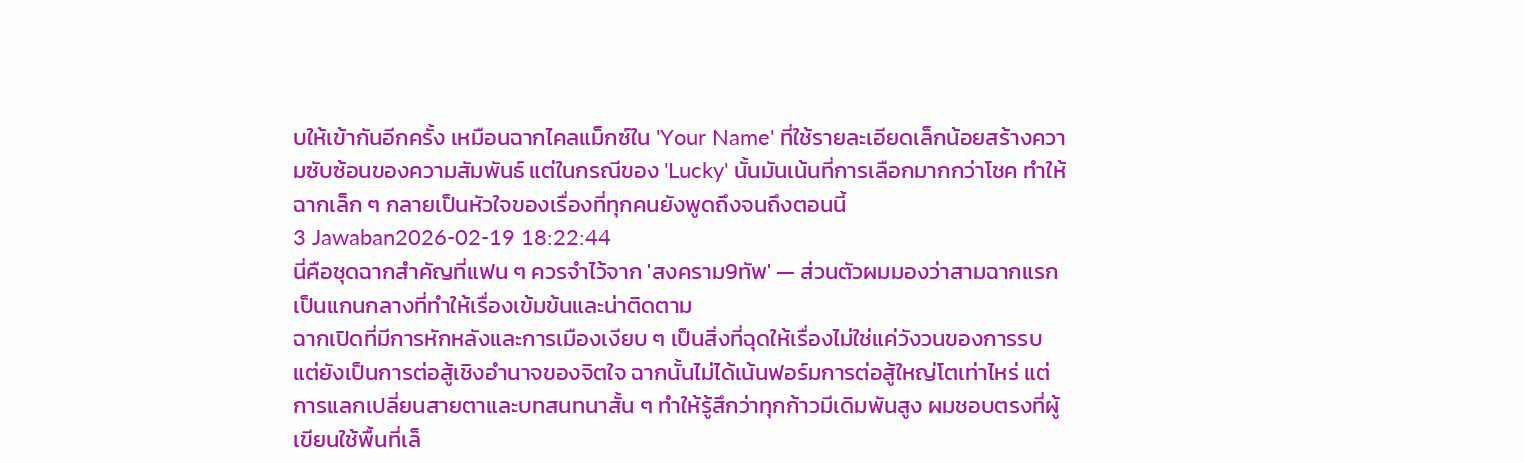บให้เข้ากันอีกครั้ง เหมือนฉากไคลแม็กซ์ใน 'Your Name' ที่ใช้รายละเอียดเล็กน้อยสร้างความซับซ้อนของความสัมพันธ์ แต่ในกรณีของ 'Lucky' นั้นมันเน้นที่การเลือกมากกว่าโชค ทำให้ฉากเล็ก ๆ กลายเป็นหัวใจของเรื่องที่ทุกคนยังพูดถึงจนถึงตอนนี้
3 Jawaban2026-02-19 18:22:44
นี่คือชุดฉากสำคัญที่แฟน ๆ ควรจำไว้จาก 'สงคราม9ทัพ' — ส่วนตัวผมมองว่าสามฉากแรกเป็นแกนกลางที่ทำให้เรื่องเข้มข้นและน่าติดตาม
ฉากเปิดที่มีการหักหลังและการเมืองเงียบ ๆ เป็นสิ่งที่ฉุดให้เรื่องไม่ใช่แค่วังวนของการรบ แต่ยังเป็นการต่อสู้เชิงอำนาจของจิตใจ ฉากนั้นไม่ได้เน้นฟอร์มการต่อสู้ใหญ่โตเท่าไหร่ แต่การแลกเปลี่ยนสายตาและบทสนทนาสั้น ๆ ทำให้รู้สึกว่าทุกก้าวมีเดิมพันสูง ผมชอบตรงที่ผู้เขียนใช้พื้นที่เล็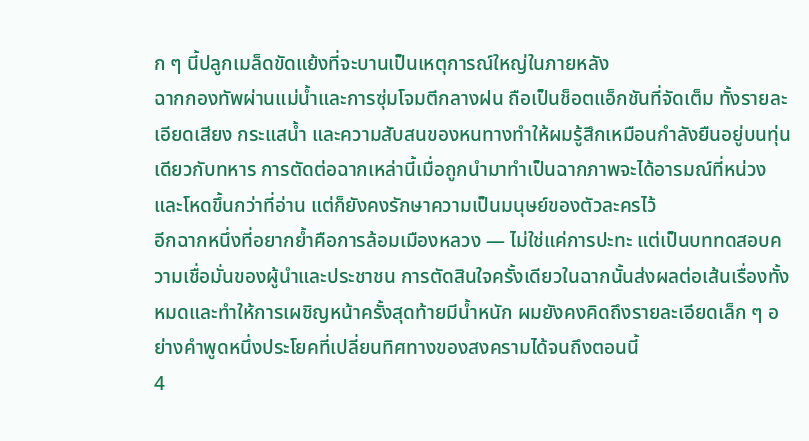ก ๆ นี้ปลูกเมล็ดขัดแย้งที่จะบานเป็นเหตุการณ์ใหญ่ในภายหลัง
ฉากกองทัพผ่านแม่น้ำและการซุ่มโจมตีกลางฝน ถือเป็นช็อตแอ็กชันที่จัดเต็ม ทั้งรายละเอียดเสียง กระแสน้ำ และความสับสนของหนทางทำให้ผมรู้สึกเหมือนกำลังยืนอยู่บนทุ่นเดียวกับทหาร การตัดต่อฉากเหล่านี้เมื่อถูกนำมาทำเป็นฉากภาพจะได้อารมณ์ที่หน่วงและโหดขึ้นกว่าที่อ่าน แต่ก็ยังคงรักษาความเป็นมนุษย์ของตัวละครไว้
อีกฉากหนึ่งที่อยากย้ำคือการล้อมเมืองหลวง — ไม่ใช่แค่การปะทะ แต่เป็นบททดสอบความเชื่อมั่นของผู้นำและประชาชน การตัดสินใจครั้งเดียวในฉากนั้นส่งผลต่อเส้นเรื่องทั้งหมดและทำให้การเผชิญหน้าครั้งสุดท้ายมีน้ำหนัก ผมยังคงคิดถึงรายละเอียดเล็ก ๆ อย่างคำพูดหนึ่งประโยคที่เปลี่ยนทิศทางของสงครามได้จนถึงตอนนี้
4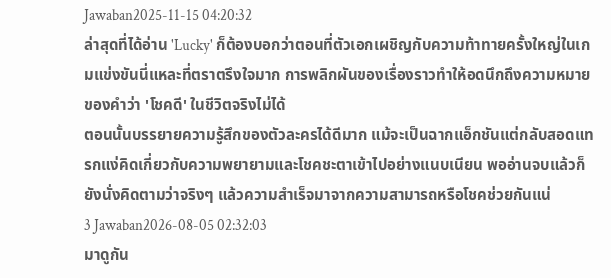Jawaban2025-11-15 04:20:32
ล่าสุดที่ได้อ่าน 'Lucky' ก็ต้องบอกว่าตอนที่ตัวเอกเผชิญกับความท้าทายครั้งใหญ่ในเกมแข่งขันนี่แหละที่ตราตรึงใจมาก การพลิกผันของเรื่องราวทำให้อดนึกถึงความหมายของคำว่า 'โชคดี' ในชีวิตจริงไม่ได้
ตอนนั้นบรรยายความรู้สึกของตัวละครได้ดีมาก แม้จะเป็นฉากแอ็กชันแต่กลับสอดแทรกแง่คิดเกี่ยวกับความพยายามและโชคชะตาเข้าไปอย่างแนบเนียน พออ่านจบแล้วก็ยังนั่งคิดตามว่าจริงๆ แล้วความสำเร็จมาจากความสามารถหรือโชคช่วยกันแน่
3 Jawaban2026-08-05 02:32:03
มาดูกัน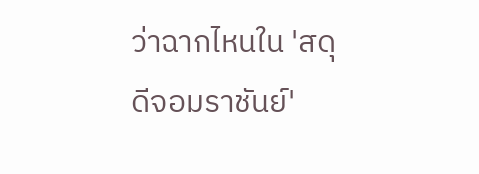ว่าฉากไหนใน 'สดุดีจอมราชันย์'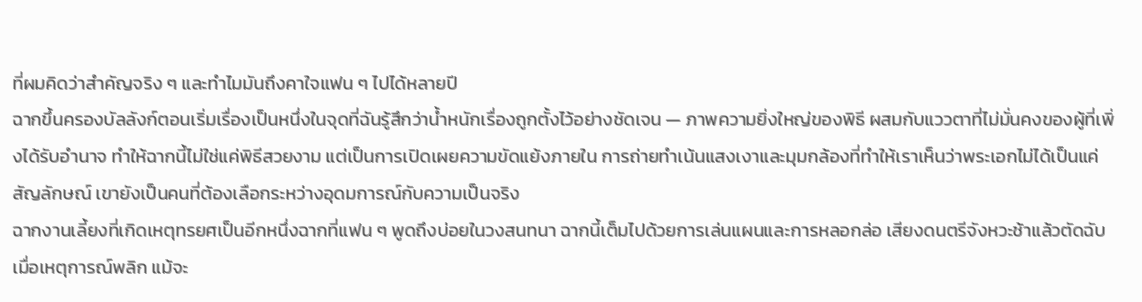ที่ผมคิดว่าสำคัญจริง ๆ และทำไมมันถึงคาใจแฟน ๆ ไปได้หลายปี
ฉากขึ้นครองบัลลังก์ตอนเริ่มเรื่องเป็นหนึ่งในจุดที่ฉันรู้สึกว่าน้ำหนักเรื่องถูกตั้งไว้อย่างชัดเจน — ภาพความยิ่งใหญ่ของพิธี ผสมกับแววตาที่ไม่มั่นคงของผู้ที่เพิ่งได้รับอำนาจ ทำให้ฉากนี้ไม่ใช่แค่พิธีสวยงาม แต่เป็นการเปิดเผยความขัดแย้งภายใน การถ่ายทำเน้นแสงเงาและมุมกล้องที่ทำให้เราเห็นว่าพระเอกไม่ได้เป็นแค่สัญลักษณ์ เขายังเป็นคนที่ต้องเลือกระหว่างอุดมการณ์กับความเป็นจริง
ฉากงานเลี้ยงที่เกิดเหตุทรยศเป็นอีกหนึ่งฉากที่แฟน ๆ พูดถึงบ่อยในวงสนทนา ฉากนี้เต็มไปด้วยการเล่นแผนและการหลอกล่อ เสียงดนตรีจังหวะช้าแล้วตัดฉับเมื่อเหตุการณ์พลิก แม้จะ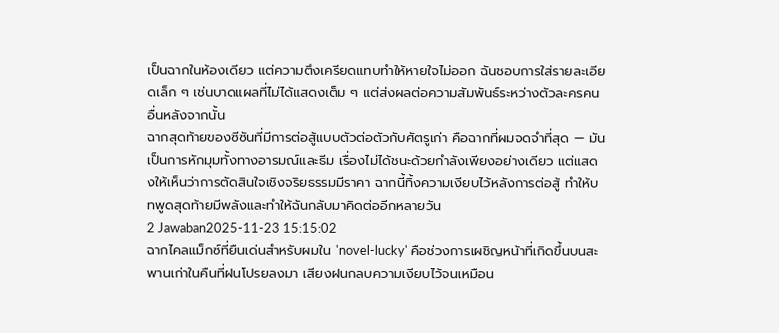เป็นฉากในห้องเดียว แต่ความตึงเครียดแทบทำให้หายใจไม่ออก ฉันชอบการใส่รายละเอียดเล็ก ๆ เช่นบาดแผลที่ไม่ได้แสดงเต็ม ๆ แต่ส่งผลต่อความสัมพันธ์ระหว่างตัวละครคนอื่นหลังจากนั้น
ฉากสุดท้ายของซีซันที่มีการต่อสู้แบบตัวต่อตัวกับศัตรูเก่า คือฉากที่ผมจดจำที่สุด — มันเป็นการหักมุมทั้งทางอารมณ์และธีม เรื่องไม่ได้ชนะด้วยกำลังเพียงอย่างเดียว แต่แสดงให้เห็นว่าการตัดสินใจเชิงจริยธรรมมีราคา ฉากนี้ทิ้งความเงียบไว้หลังการต่อสู้ ทำให้บทพูดสุดท้ายมีพลังและทำให้ฉันกลับมาคิดต่ออีกหลายวัน
2 Jawaban2025-11-23 15:15:02
ฉากไคลแม็กซ์ที่ยืนเด่นสำหรับผมใน 'novel-lucky' คือช่วงการเผชิญหน้าที่เกิดขึ้นบนสะพานเก่าในคืนที่ฝนโปรยลงมา เสียงฝนกลบความเงียบไว้จนเหมือน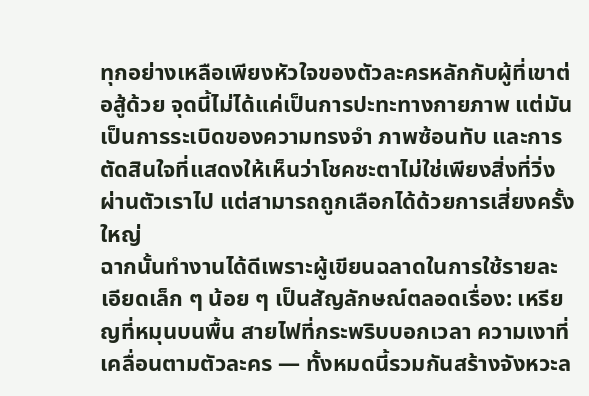ทุกอย่างเหลือเพียงหัวใจของตัวละครหลักกับผู้ที่เขาต่อสู้ด้วย จุดนี้ไม่ได้แค่เป็นการปะทะทางกายภาพ แต่มันเป็นการระเบิดของความทรงจำ ภาพซ้อนทับ และการตัดสินใจที่แสดงให้เห็นว่าโชคชะตาไม่ใช่เพียงสิ่งที่วิ่งผ่านตัวเราไป แต่สามารถถูกเลือกได้ด้วยการเสี่ยงครั้งใหญ่
ฉากนั้นทำงานได้ดีเพราะผู้เขียนฉลาดในการใช้รายละเอียดเล็ก ๆ น้อย ๆ เป็นสัญลักษณ์ตลอดเรื่อง: เหรียญที่หมุนบนพื้น สายไฟที่กระพริบบอกเวลา ความเงาที่เคลื่อนตามตัวละคร — ทั้งหมดนี้รวมกันสร้างจังหวะล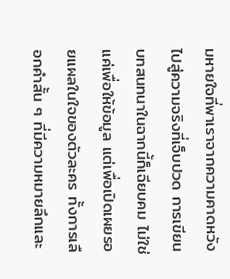มหายใจที่พาเราจากความคาดหวังไปสู่ความจริงที่เจ็บปวด การเขียนบทสนทนาในฉากนี้ก็เฉียบคม ไม่ใช่แค่เพื่อให้ข้อมูล แต่เพื่อเปิดเผยรอยแผลในใจของตัวละคร ทั้งการเลือกคำสั้น ๆ ที่มีความหมายลึกและ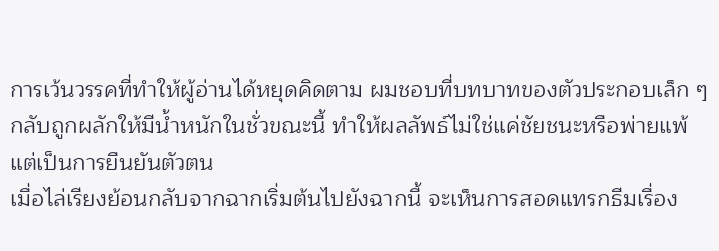การเว้นวรรคที่ทำให้ผู้อ่านได้หยุดคิดตาม ผมชอบที่บทบาทของตัวประกอบเล็ก ๆ กลับถูกผลักให้มีน้ำหนักในชั่วขณะนี้ ทำให้ผลลัพธ์ไม่ใช่แค่ชัยชนะหรือพ่ายแพ้ แต่เป็นการยืนยันตัวตน
เมื่อไล่เรียงย้อนกลับจากฉากเริ่มต้นไปยังฉากนี้ จะเห็นการสอดแทรกธีมเรื่อง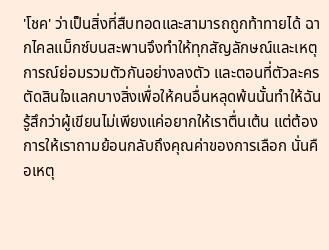'โชค' ว่าเป็นสิ่งที่สืบทอดและสามารถถูกท้าทายได้ ฉากไคลแม็กซ์บนสะพานจึงทำให้ทุกสัญลักษณ์และเหตุการณ์ย่อมรวมตัวกันอย่างลงตัว และตอนที่ตัวละครตัดสินใจแลกบางสิ่งเพื่อให้คนอื่นหลุดพ้นนั้นทำให้ฉันรู้สึกว่าผู้เขียนไม่เพียงแค่อยากให้เราตื่นเต้น แต่ต้องการให้เราถามย้อนกลับถึงคุณค่าของการเลือก นั่นคือเหตุ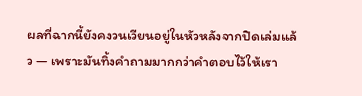ผลที่ฉากนี้ยังคงวนเวียนอยู่ในหัวหลังจากปิดเล่มแล้ว — เพราะมันทิ้งคำถามมากกว่าคำตอบไว้ให้เรา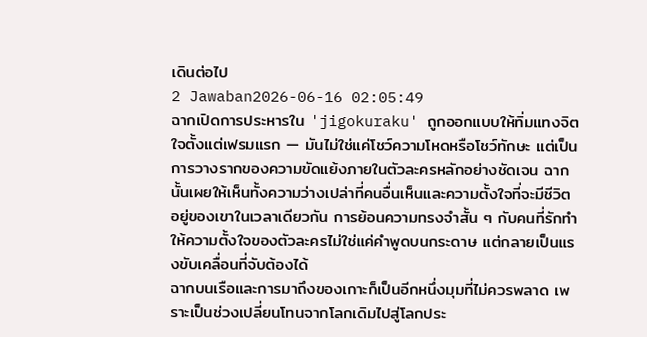เดินต่อไป
2 Jawaban2026-06-16 02:05:49
ฉากเปิดการประหารใน 'jigokuraku' ถูกออกแบบให้ทิ่มแทงจิตใจตั้งแต่เฟรมแรก — มันไม่ใช่แค่โชว์ความโหดหรือโชว์ทักษะ แต่เป็นการวางรากของความขัดแย้งภายในตัวละครหลักอย่างชัดเจน ฉากนั้นเผยให้เห็นทั้งความว่างเปล่าที่คนอื่นเห็นและความตั้งใจที่จะมีชีวิตอยู่ของเขาในเวลาเดียวกัน การย้อนความทรงจำสั้น ๆ กับคนที่รักทำให้ความตั้งใจของตัวละครไม่ใช่แค่คำพูดบนกระดาษ แต่กลายเป็นแรงขับเคลื่อนที่จับต้องได้
ฉากบนเรือและการมาถึงของเกาะก็เป็นอีกหนึ่งมุมที่ไม่ควรพลาด เพราะเป็นช่วงเปลี่ยนโทนจากโลกเดิมไปสู่โลกประ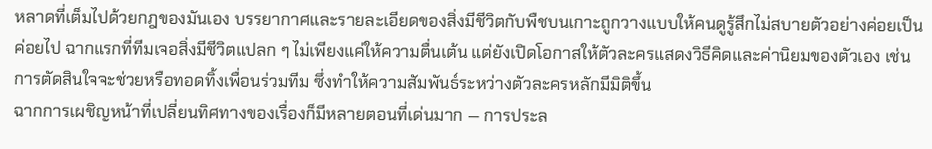หลาดที่เต็มไปด้วยกฎของมันเอง บรรยากาศและรายละเอียดของสิ่งมีชีวิตกับพืชบนเกาะถูกวางแบบให้คนดูรู้สึกไม่สบายตัวอย่างค่อยเป็นค่อยไป ฉากแรกที่ทีมเจอสิ่งมีชีวิตแปลก ๆ ไม่เพียงแค่ให้ความตื่นเต้น แต่ยังเปิดโอกาสให้ตัวละครแสดงวิธีคิดและค่านิยมของตัวเอง เช่น การตัดสินใจจะช่วยหรือทอดทิ้งเพื่อนร่วมทีม ซึ่งทำให้ความสัมพันธ์ระหว่างตัวละครหลักมีมิติขึ้น
ฉากการเผชิญหน้าที่เปลี่ยนทิศทางของเรื่องก็มีหลายตอนที่เด่นมาก — การประล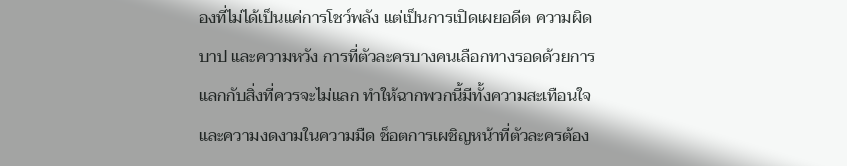องที่ไม่ได้เป็นแค่การโชว์พลัง แต่เป็นการเปิดเผยอดีต ความผิดบาป และความหวัง การที่ตัวละครบางคนเลือกทางรอดด้วยการแลกกับสิ่งที่ควรจะไม่แลก ทำให้ฉากพวกนี้มีทั้งความสะเทือนใจและความงดงามในความมืด ช็อตการเผชิญหน้าที่ตัวละครต้อง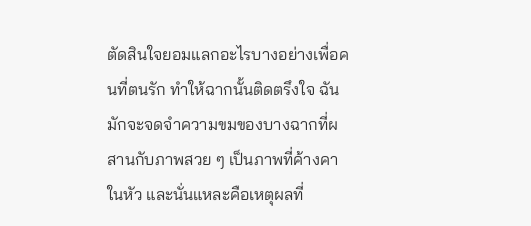ตัดสินใจยอมแลกอะไรบางอย่างเพื่อคนที่ตนรัก ทำให้ฉากนั้นติดตรึงใจ ฉันมักจะจดจำความขมของบางฉากที่ผสานกับภาพสวย ๆ เป็นภาพที่ค้างคาในหัว และนั่นแหละคือเหตุผลที่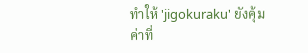ทำให้ 'jigokuraku' ยังคุ้มค่าที่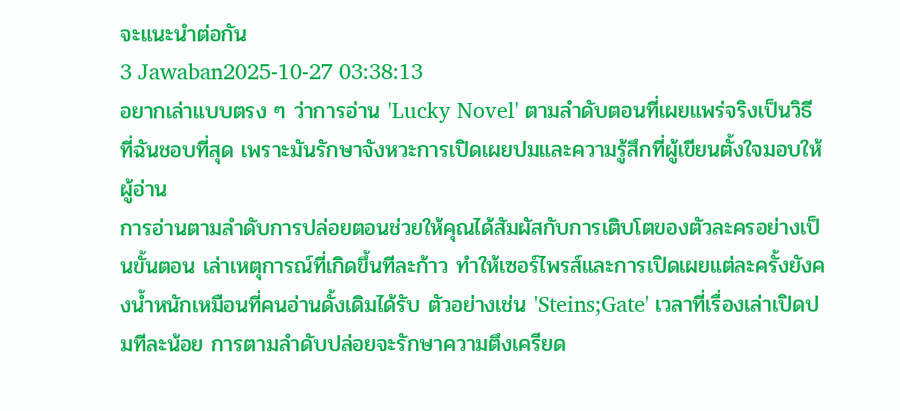จะแนะนำต่อกัน
3 Jawaban2025-10-27 03:38:13
อยากเล่าแบบตรง ๆ ว่าการอ่าน 'Lucky Novel' ตามลำดับตอนที่เผยแพร่จริงเป็นวิธีที่ฉันชอบที่สุด เพราะมันรักษาจังหวะการเปิดเผยปมและความรู้สึกที่ผู้เขียนตั้งใจมอบให้ผู้อ่าน
การอ่านตามลำดับการปล่อยตอนช่วยให้คุณได้สัมผัสกับการเติบโตของตัวละครอย่างเป็นขั้นตอน เล่าเหตุการณ์ที่เกิดขึ้นทีละก้าว ทำให้เซอร์ไพรส์และการเปิดเผยแต่ละครั้งยังคงน้ำหนักเหมือนที่คนอ่านดั้งเดิมได้รับ ตัวอย่างเช่น 'Steins;Gate' เวลาที่เรื่องเล่าเปิดปมทีละน้อย การตามลำดับปล่อยจะรักษาความตึงเครียด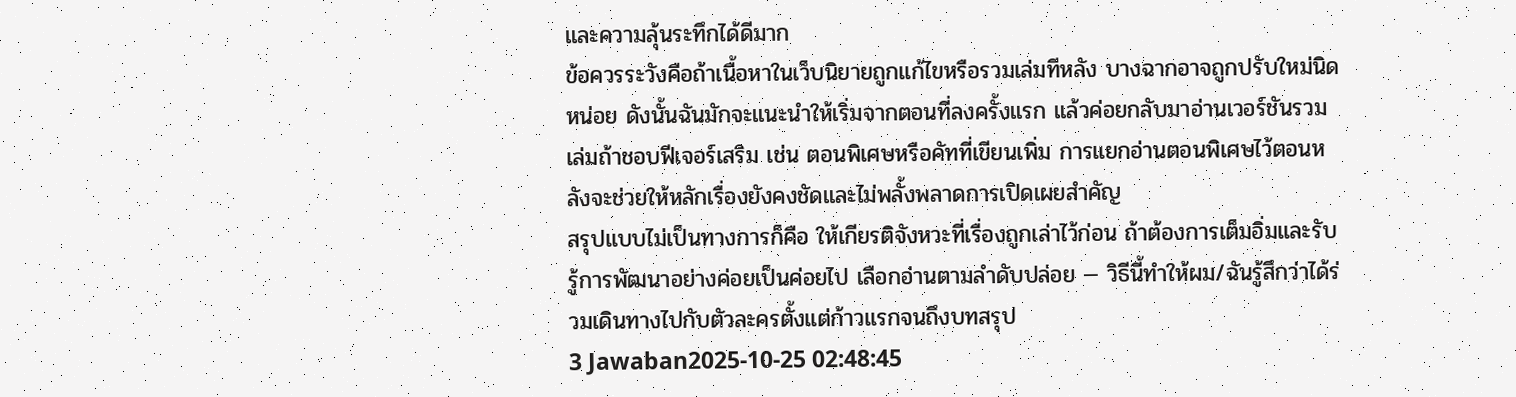และความลุ้นระทึกได้ดีมาก
ข้อควรระวังคือถ้าเนื้อหาในเว็บนิยายถูกแก้ไขหรือรวมเล่มทีหลัง บางฉากอาจถูกปรับใหม่นิดหน่อย ดังนั้นฉันมักจะแนะนำให้เริ่มจากตอนที่ลงครั้งแรก แล้วค่อยกลับมาอ่านเวอร์ชันรวมเล่มถ้าชอบฟีเจอร์เสริม เช่น ตอนพิเศษหรือคัทที่เขียนเพิ่ม การแยกอ่านตอนพิเศษไว้ตอนหลังจะช่วยให้หลักเรื่องยังคงชัดและไม่พลั้งพลาดการเปิดเผยสำคัญ
สรุปแบบไม่เป็นทางการก็คือ ให้เกียรติจังหวะที่เรื่องถูกเล่าไว้ก่อน ถ้าต้องการเต็มอิ่มและรับรู้การพัฒนาอย่างค่อยเป็นค่อยไป เลือกอ่านตามลำดับปล่อย — วิธีนี้ทำให้ผม/ฉันรู้สึกว่าได้ร่วมเดินทางไปกับตัวละครตั้งแต่ก้าวแรกจนถึงบทสรุป
3 Jawaban2025-10-25 02:48:45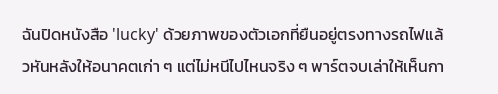ฉันปิดหนังสือ 'lucky' ด้วยภาพของตัวเอกที่ยืนอยู่ตรงทางรถไฟแล้วหันหลังให้อนาคตเก่า ๆ แต่ไม่หนีไปไหนจริง ๆ พาร์ตจบเล่าให้เห็นกา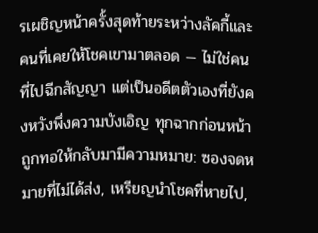รเผชิญหน้าครั้งสุดท้ายระหว่างลัคกี้และคนที่เคยให้โชคเขามาตลอด — ไม่ใช่คนที่ไปฉีกสัญญา แต่เป็นอดีตตัวเองที่ยังคงหวังพึ่งความบังเอิญ ทุกฉากก่อนหน้าถูกทอให้กลับมามีความหมาย: ซองจดหมายที่ไม่ได้ส่ง, เหรียญนำโชคที่หายไป,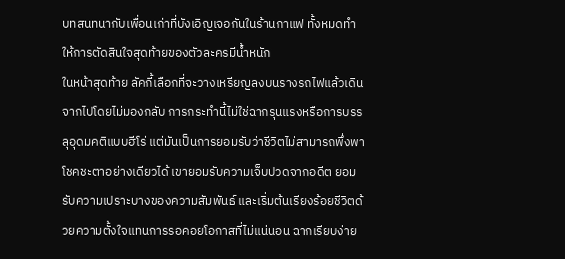บทสนทนากับเพื่อนเก่าที่บังเอิญเจอกันในร้านกาแฟ ทั้งหมดทำให้การตัดสินใจสุดท้ายของตัวละครมีน้ำหนัก
ในหน้าสุดท้าย ลัคกี้เลือกที่จะวางเหรียญลงบนรางรถไฟแล้วเดินจากไปโดยไม่มองกลับ การกระทำนี้ไม่ใช่ฉากรุนแรงหรือการบรรลุอุดมคติแบบฮีโร่ แต่มันเป็นการยอมรับว่าชีวิตไม่สามารถพึ่งพาโชคชะตาอย่างเดียวได้ เขายอมรับความเจ็บปวดจากอดีต ยอมรับความเปราะบางของความสัมพันธ์ และเริ่มต้นเรียงร้อยชีวิตด้วยความตั้งใจแทนการรอคอยโอกาสที่ไม่แน่นอน ฉากเรียบง่าย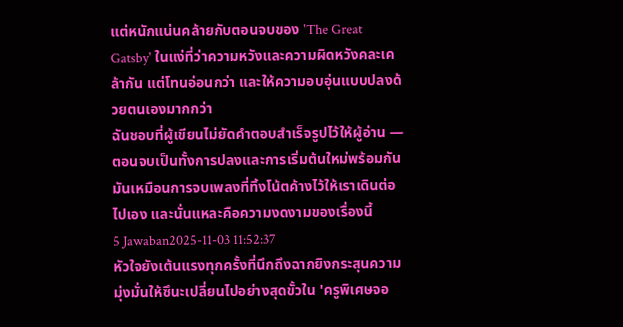แต่หนักแน่นคล้ายกับตอนจบของ 'The Great Gatsby' ในแง่ที่ว่าความหวังและความผิดหวังคละเคล้ากัน แต่โทนอ่อนกว่า และให้ความอบอุ่นแบบปลงด้วยตนเองมากกว่า
ฉันชอบที่ผู้เขียนไม่ยัดคำตอบสำเร็จรูปไว้ให้ผู้อ่าน — ตอนจบเป็นทั้งการปลงและการเริ่มต้นใหม่พร้อมกัน มันเหมือนการจบเพลงที่ทิ้งโน้ตค้างไว้ให้เราเดินต่อไปเอง และนั่นแหละคือความงดงามของเรื่องนี้
5 Jawaban2025-11-03 11:52:37
หัวใจยังเต้นแรงทุกครั้งที่นึกถึงฉากยิงกระสุนความมุ่งมั่นให้ซึนะเปลี่ยนไปอย่างสุดขั้วใน 'ครูพิเศษจอ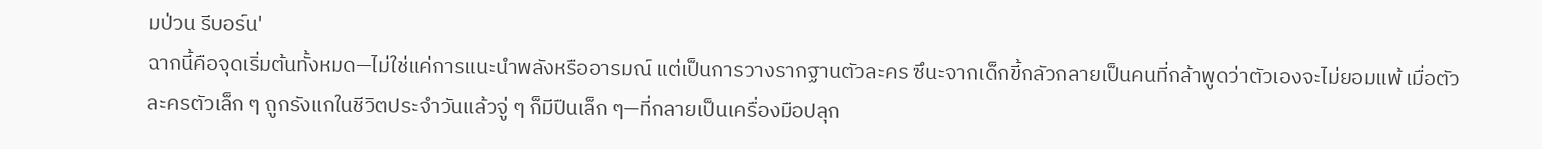มป่วน รีบอร์น'
ฉากนี้คือจุดเริ่มต้นทั้งหมด—ไม่ใช่แค่การแนะนำพลังหรืออารมณ์ แต่เป็นการวางรากฐานตัวละคร ซึนะจากเด็กขี้กลัวกลายเป็นคนที่กล้าพูดว่าตัวเองจะไม่ยอมแพ้ เมื่อตัวละครตัวเล็ก ๆ ถูกรังแกในชีวิตประจำวันแล้วจู่ ๆ ก็มีปืนเล็ก ๆ—ที่กลายเป็นเครื่องมือปลุก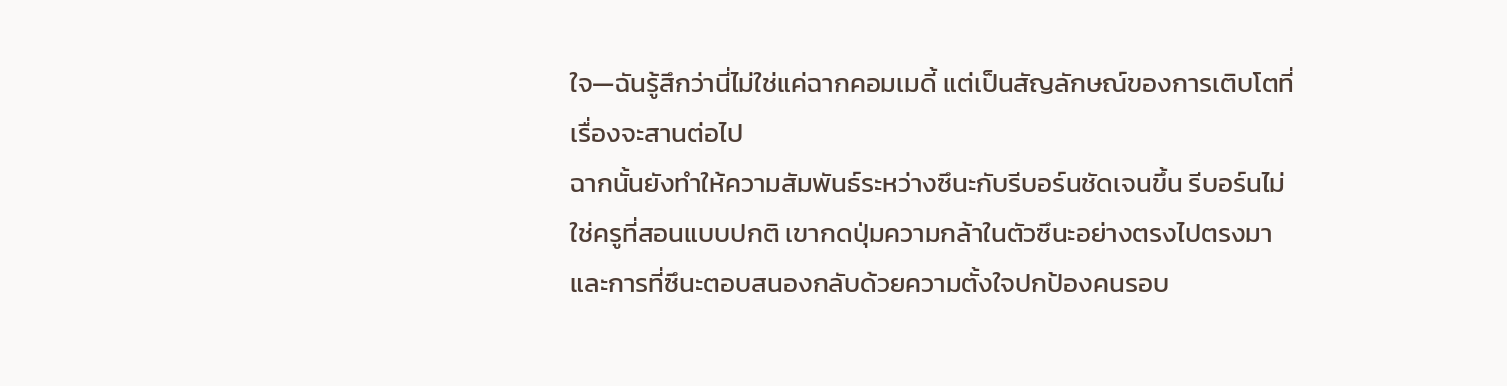ใจ—ฉันรู้สึกว่านี่ไม่ใช่แค่ฉากคอมเมดี้ แต่เป็นสัญลักษณ์ของการเติบโตที่เรื่องจะสานต่อไป
ฉากนั้นยังทำให้ความสัมพันธ์ระหว่างซึนะกับรีบอร์นชัดเจนขึ้น รีบอร์นไม่ใช่ครูที่สอนแบบปกติ เขากดปุ่มความกล้าในตัวซึนะอย่างตรงไปตรงมา และการที่ซึนะตอบสนองกลับด้วยความตั้งใจปกป้องคนรอบ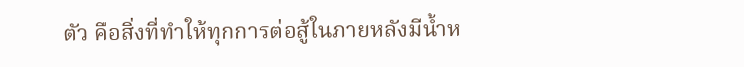ตัว คือสิ่งที่ทำให้ทุกการต่อสู้ในภายหลังมีน้ำห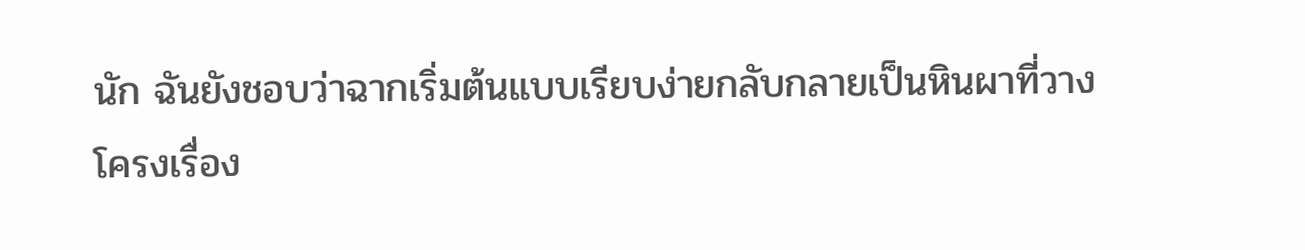นัก ฉันยังชอบว่าฉากเริ่มต้นแบบเรียบง่ายกลับกลายเป็นหินผาที่วางโครงเรื่อง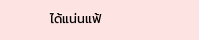ได้แน่นแฟ้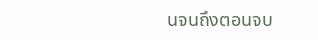นจนถึงตอนจบ